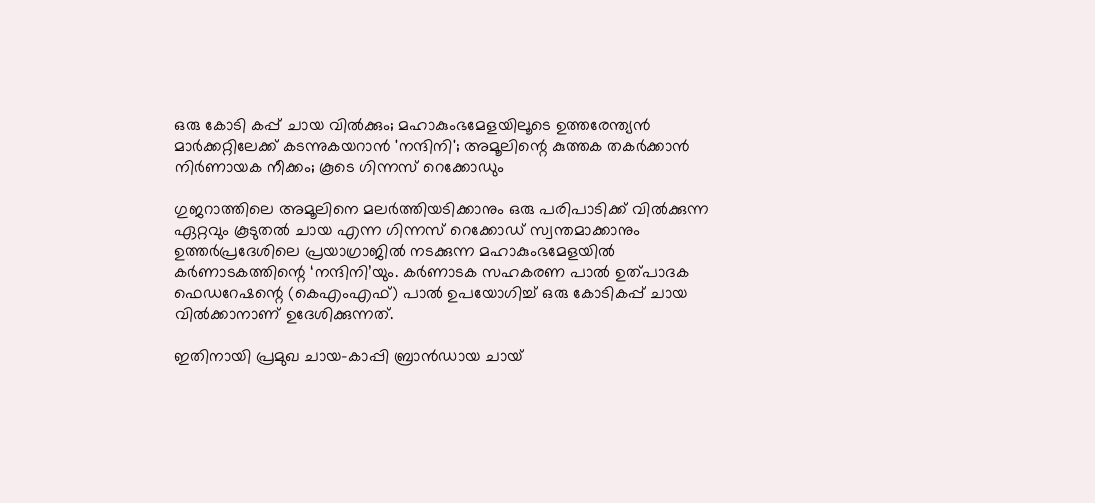ഒരു കോടി കപ്പ് ചായ വില്‍ക്കും; മഹാകുംഭമേളയിലൂടെ ഉത്തരേന്ത്യന്‍ മാര്‍ക്കറ്റിലേക്ക് കടന്നുകയറാന്‍ 'നന്ദിനി'; അമൂലിന്റെ കുത്തക തകര്‍ക്കാന്‍ നിർണായക നീക്കം; കൂടെ ഗിന്നസ് റെക്കോഡും

ഗുജറാത്തിലെ അമൂലിനെ മലര്‍ത്തിയടിക്കാനും ഒരു പരിപാടിക്ക് വില്‍ക്കുന്ന ഏറ്റവും കൂടുതല്‍ ചായ എന്ന ഗിന്നസ് റെക്കോഡ് സ്വന്തമാക്കാനും ഉത്തര്‍പ്രദേശിലെ പ്രയാഗ്രാജില്‍ നടക്കുന്ന മഹാകുംഭമേളയില്‍ കര്‍ണാടകത്തിന്റെ ‘നന്ദിനി’യും. കര്‍ണാടക സഹകരണ പാല്‍ ഉത്പാദക ഫെഡറേഷന്റെ (കെഎംഎഫ്) പാല്‍ ഉപയോഗിച്ച് ഒരു കോടികപ്പ് ചായ വില്‍ക്കാനാണ് ഉദേശിക്കുന്നത്.

ഇതിനായി പ്രമുഖ ചായ-കാപ്പി ബ്രാന്‍ഡായ ചായ്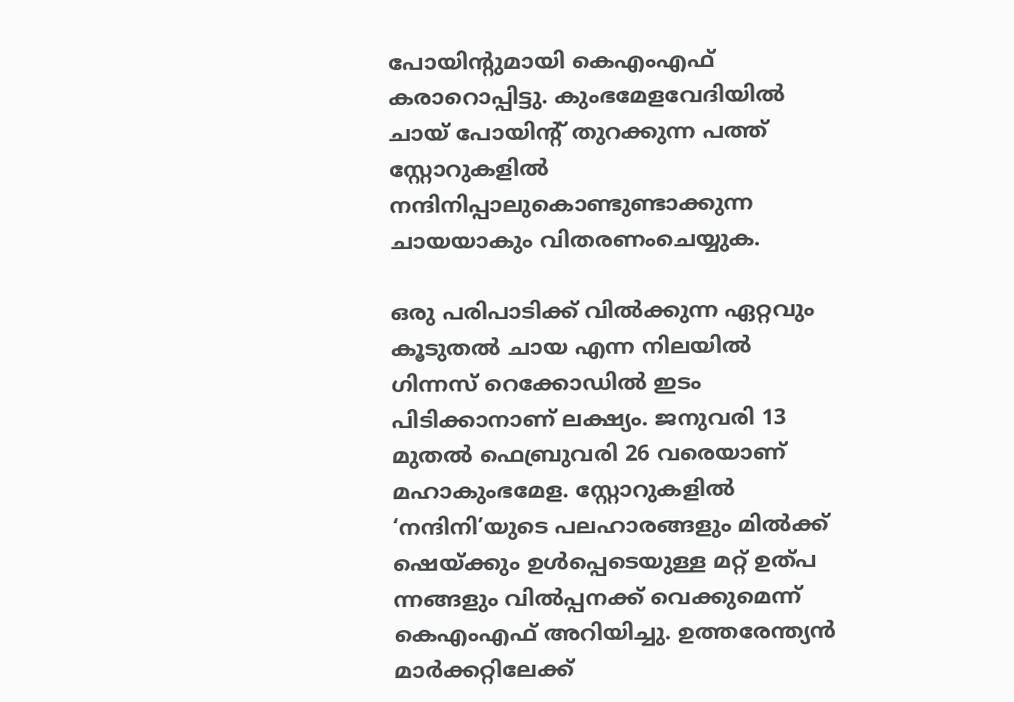പോയിന്റുമായി കെഎംഎഫ് കരാറൊപ്പിട്ടു. കുംഭമേളവേദിയില്‍ ചായ് പോയിന്റ് തുറക്കുന്ന പത്ത് സ്റ്റോറുകളില്‍ നന്ദിനിപ്പാലുകൊണ്ടുണ്ടാക്കുന്ന ചായയാകും വിതരണംചെയ്യുക.

ഒരു പരിപാടിക്ക് വില്‍ക്കുന്ന ഏറ്റവും കൂടുതല്‍ ചായ എന്ന നിലയില്‍ ഗിന്നസ് റെക്കോഡില്‍ ഇടം പിടിക്കാനാണ് ലക്ഷ്യം. ജനുവരി 13 മുതല്‍ ഫെബ്രുവരി 26 വരെയാണ് മഹാകുംഭമേള. സ്റ്റോറുകളില്‍ ‘നന്ദിനി’യുടെ പലഹാരങ്ങളും മില്‍ക്ക് ഷെയ്ക്കും ഉള്‍പ്പെടെയുള്ള മറ്റ് ഉത്പ ന്നങ്ങളും വില്‍പ്പനക്ക് വെക്കുമെന്ന് കെഎംഎഫ് അറിയിച്ചു. ഉത്തരേന്ത്യന്‍ മാര്‍ക്കറ്റിലേക്ക്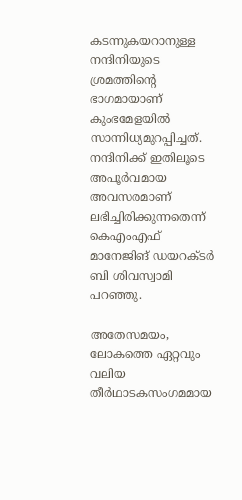കടന്നുകയറാനുള്ള നന്ദിനിയുടെ ശ്രമത്തിന്റെ ഭാഗമായാണ് കുംഭമേളയില്‍ സാന്നിധ്യമുറപ്പിച്ചത്. നന്ദിനിക്ക് ഇതിലൂടെ അപൂര്‍വമായ അവസരമാണ് ലഭിച്ചിരിക്കുന്നതെന്ന് കെഎംഎഫ് മാനേജിങ് ഡയറക്ടര്‍ ബി ശിവസ്വാമി പറഞ്ഞു.

അതേസമയം, ലോകത്തെ ഏറ്റവും വലിയ തീര്‍ഥാടകസംഗമമായ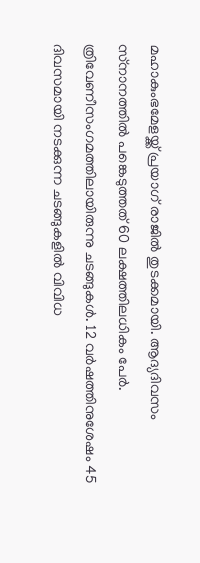മഹാകുംഭമേളയ്ക്ക് പ്രയാഗ് രാജില്‍ തുടക്കമായി. ആദ്യദിവസം സ്‌നാനത്തില്‍ പങ്കെടുത്തത് 60 ലക്ഷത്തിലധികം പേര്‍. ത്രിവേണീസംഗമത്തിലായിരുന്നു ചടങ്ങുകള്‍. 12 വര്‍ഷത്തിനുശേഷം 45 ദിവസമായി നടക്കുന്ന ചടങ്ങുകളില്‍ വിവിധ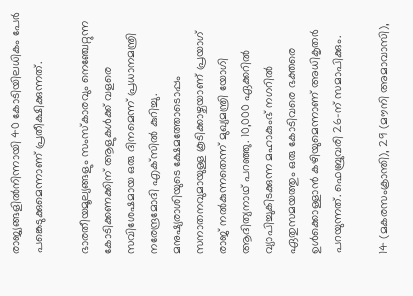രാജ്യങ്ങളില്‍നിന്നായി 40 കോടിയിലധികം പേര്‍ പങ്കെടുക്കുമെന്നാണ് പ്രതീക്ഷിക്കുന്നത്.

ഭാരതീയമൂല്യങ്ങളും സംസ്‌കാരവും നെഞ്ചേറ്റുന്ന കോടിക്കണക്കിന് ആളുകള്‍ക്ക് വളരെ സവിശേഷമായ ഒരു ദിനമെന്ന് പ്രധാനമന്ത്രി നരേന്ദ്രമോദി എക്‌സില്‍ കുറിച്ചു. മനുഷ്യരാശിയുടെ ക്ഷേമത്തോടൊപ്പം സനാതനവുമായുള്ള കൂടിക്കാഴ്ചയാണ് പ്രയാഗ് രാജ് നല്‍കുന്നതെന്ന് മുഖ്യമന്ത്രി യോഗി ആദിത്യനാഥ് പറഞ്ഞു. 10,000 ഏക്കറില്‍ വ്യാപിച്ചുകിടക്കുന്ന മഹാകുംഭ് നഗറില്‍ ഏതുസമയത്തും ഒരു കോടിവരെ ഭക്തരെ ഉള്‍ക്കൊള്ളാന്‍ കഴിയുമെന്നാണ് അധികൃതര്‍ പറയുന്നത്. ഫെബ്രുവരി 26-ന് സമാപിക്കും.

14 (മകരസംക്രാന്തി), 29 (മൗനി അമാവാസി),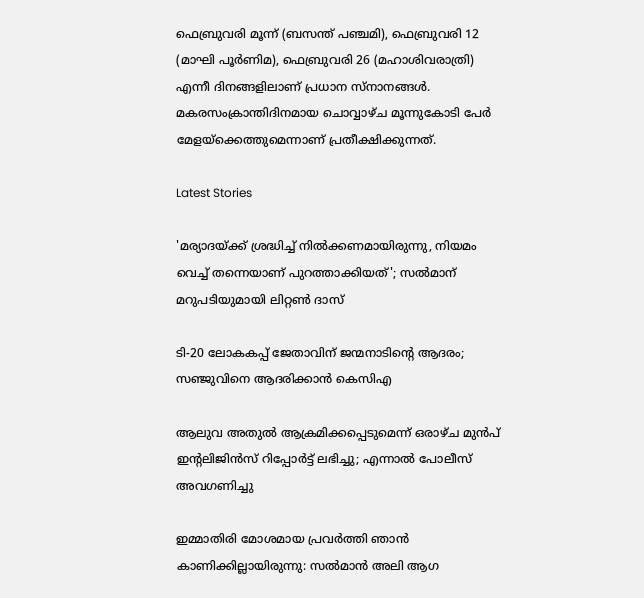ഫെബ്രുവരി മൂന്ന് (ബസന്ത് പഞ്ചമി), ഫെബ്രുവരി 12 (മാഘി പൂര്‍ണിമ), ഫെബ്രുവരി 26 (മഹാശിവരാത്രി) എന്നീ ദിനങ്ങളിലാണ് പ്രധാന സ്‌നാനങ്ങള്‍. മകരസംക്രാന്തിദിനമായ ചൊവ്വാഴ്ച മൂന്നുകോടി പേര്‍ മേളയ്‌ക്കെത്തുമെന്നാണ് പ്രതീക്ഷിക്കുന്നത്.

Latest Stories

'മര്യാദയ്ക്ക് ശ്രദ്ധിച്ച് നിൽക്കണമായിരുന്നു, നിയമം വെച്ച് തന്നെയാണ് പുറത്താക്കിയത്'; സൽമാന് മറുപടിയുമായി ലിറ്റൺ ദാസ്

ടി-20 ലോകകപ്പ് ജേതാവിന് ജന്മനാടിന്റെ ആദരം; സഞ്ജുവിനെ ആദരിക്കാൻ കെസിഎ

ആലുവ അതുൽ ആക്രമിക്കപ്പെടുമെന്ന് ഒരാഴ്ച മുൻപ് ഇന്റലിജിൻസ് റിപ്പോർട്ട് ലഭിച്ചു; എന്നാൽ പോലീസ് അവഗണിച്ചു

ഇമ്മാതിരി മോശമായ പ്രവർത്തി ഞാൻ കാണിക്കില്ലായിരുന്നു: സല്‍മാന്‍ അലി ആഗ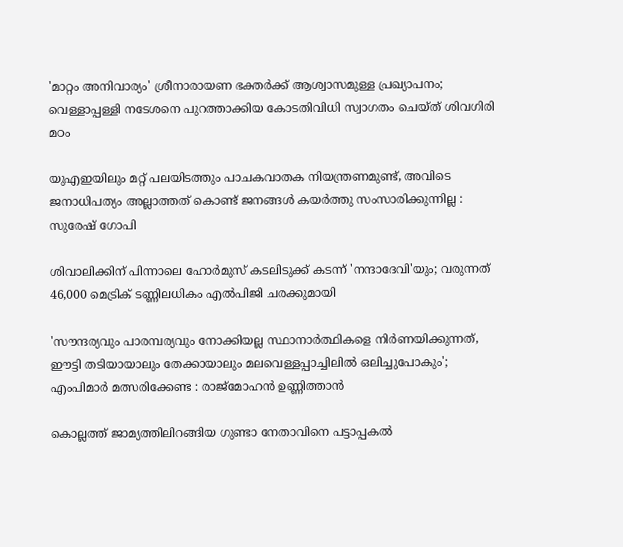'മാറ്റം അനിവാര്യം' ശ്രീനാരായണ ഭക്തര്‍ക്ക് ആശ്വാസമുള്ള പ്രഖ്യാപനം; വെള്ളാപ്പള്ളി നടേശനെ പുറത്താക്കിയ കോടതിവിധി സ്വാഗതം ചെയ്ത് ശിവഗിരി മഠം

യുഎഇയിലും മറ്റ് പലയിടത്തും പാചകവാതക നിയന്ത്രണമുണ്ട്, അവിടെ ജനാധിപത്യം അല്ലാത്തത് കൊണ്ട് ജനങ്ങൾ കയർത്തു സംസാരിക്കുന്നില്ല : സുരേഷ് ഗോപി

ശിവാലിക്കിന് പിന്നാലെ ഹോർമുസ് കടലിടുക്ക് കടന്ന് 'നന്ദാദേവി'യും; വരുന്നത് 46,000 മെട്രിക് ടണ്ണിലധികം എൽപിജി ചരക്കുമായി

'സൗന്ദര്യവും പാരമ്പര്യവും നോക്കിയല്ല സ്ഥാനാര്‍ത്ഥികളെ നിര്‍ണയിക്കുന്നത്, ഈട്ടി തടിയായാലും തേക്കായാലും മലവെള്ളപ്പാച്ചിലിൽ ഒലിച്ചുപോകും'; എംപിമാർ മത്സരിക്കേണ്ട : രാജ്‌മോഹൻ ഉണ്ണിത്താന്‍

കൊല്ലത്ത് ജാമ്യത്തിലിറങ്ങിയ ഗുണ്ടാ നേതാവിനെ പട്ടാപ്പകൽ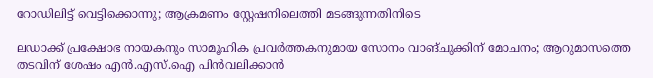റോഡിലിട്ട് വെട്ടിക്കൊന്നു; ആക്രമണം സ്റ്റേഷനിലെത്തി മടങ്ങുന്നതിനിടെ

ലഡാക്ക് പ്രക്ഷോഭ നായകനും സാമൂഹിക പ്രവർത്തകനുമായ സോനം വാങ്ചുക്കിന് മോചനം; ആറുമാസത്തെ തടവിന് ശേഷം എന്‍.എസ്.ഐ പിൻവലിക്കാൻ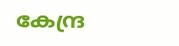കേന്ദ്ര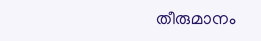തീരുമാനം